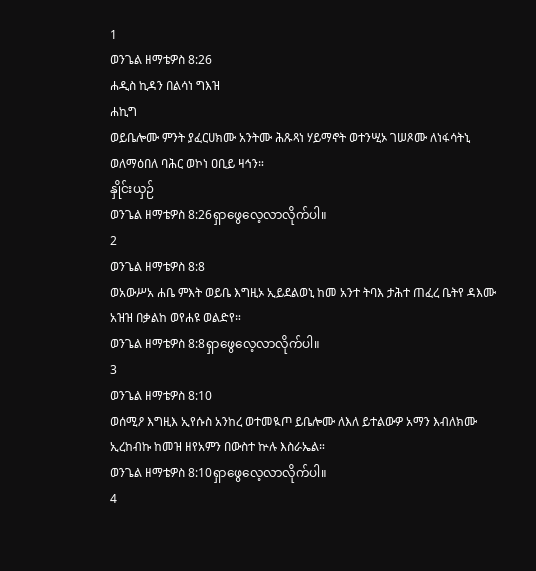1
ወንጌል ዘማቴዎስ 8:26
ሐዲስ ኪዳን በልሳነ ግእዝ
ሐኪግ
ወይቤሎሙ ምንት ያፈርሀክሙ አንትሙ ሕጹጻነ ሃይማኖት ወተንሢኦ ገሠጾሙ ለነፋሳትኒ ወለማዕበለ ባሕር ወኮነ ዐቢይ ዛኅን።
နှိုင်းယှဉ်
ወንጌል ዘማቴዎስ 8:26ရှာဖွေလေ့လာလိုက်ပါ။
2
ወንጌል ዘማቴዎስ 8:8
ወአውሥአ ሐቤ ምእት ወይቤ እግዚኦ ኢይደልወኒ ከመ አንተ ትባእ ታሕተ ጠፈረ ቤትየ ዳእሙ አዝዝ በቃልከ ወየሐዩ ወልድየ።
ወንጌል ዘማቴዎስ 8:8ရှာဖွေလေ့လာလိုက်ပါ။
3
ወንጌል ዘማቴዎስ 8:10
ወሰሚዖ እግዚእ ኢየሱስ አንከረ ወተመዪጦ ይቤሎሙ ለእለ ይተልውዎ አማን እብለክሙ ኢረከብኩ ከመዝ ዘየአምን በውስተ ኵሉ እስራኤል።
ወንጌል ዘማቴዎስ 8:10ရှာဖွေလေ့လာလိုက်ပါ။
4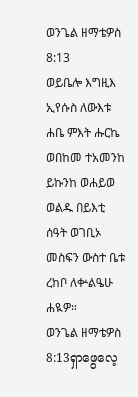ወንጌል ዘማቴዎስ 8:13
ወይቤሎ እግዚእ ኢየሱስ ለውእቱ ሐቤ ምእት ሑርኬ ወበከመ ተአመንከ ይኩንከ ወሐይወ ወልዱ በይእቲ ሰዓት ወገቢኦ መስፍን ውስተ ቤቱ ረከቦ ለቍልዔሁ ሐዪዎ።
ወንጌል ዘማቴዎስ 8:13ရှာဖွေလေ့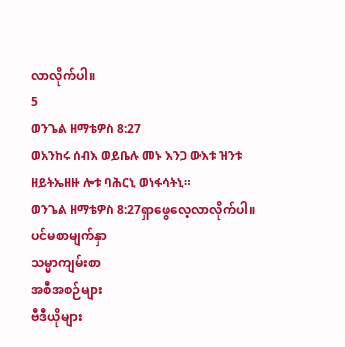လာလိုက်ပါ။
5
ወንጌል ዘማቴዎስ 8:27
ወአንከሩ ሰብእ ወይቤሉ መኑ እንጋ ውእቱ ዝንቱ ዘይትኤዘዙ ሎቱ ባሕርኒ ወነፋሳትኒ።
ወንጌል ዘማቴዎስ 8:27ရှာဖွေလေ့လာလိုက်ပါ။
ပင်မစာမျက်နှာ
သမ္မာကျမ်းစာ
အစီအစဉ်များ
ဗီဒီယိုများ